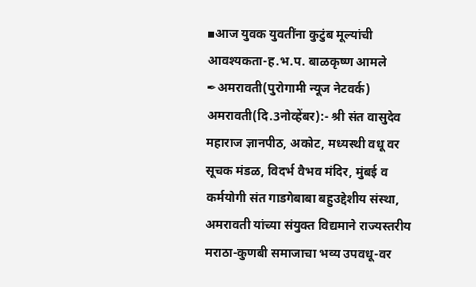▪आज युवक युवतींना कुटुंब मूल्यांची आवश्यकता-ह.भ.प. बाळकृष्ण आमले
✒अमरावती(पुरोगामी न्यूज नेटवर्क)
अमरावती(दि.3नोव्हेंबर):- श्री संत वासुदेव महाराज ज्ञानपीठ, अकोट, मध्यस्थी वधू वर सूचक मंडळ, विदर्भ वैभव मंदिर, मुंबई व कर्मयोगी संत गाडगेबाबा बहुउद्देशीय संस्था, अमरावती यांच्या संयुक्त विद्यमाने राज्यस्तरीय मराठा-कुणबी समाजाचा भव्य उपवधू-वर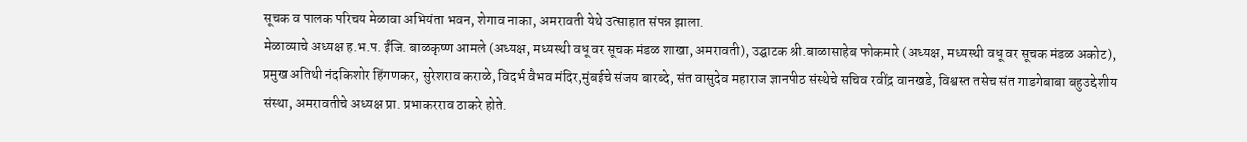सूचक व पालक परिचय मेळावा अभियंता भवन, शेगाव नाका, अमरावती येथे उत्साहात संपन्न झाला.
मेळाव्याचे अध्यक्ष ह.भ.प. ईंजि. बाळकृष्ण आमले (अध्यक्ष, मध्यस्थी वधू वर सूचक मंडळ शाखा, अमरावती), उद्घाटक श्री.बाळासाहेब फोकमारे (अध्यक्ष, मध्यस्थी वधू वर सूचक मंडळ अकोट), प्रमुख अतिथी नंदकिशोर हिंगणकर, सुरेशराव कराळे, विदर्भ वैभव मंदिर,मुंबईचे संजय बारब्दे, संत वासुदेव महाराज ज्ञानपीठ संस्थेचे सचिव रवींद्र वानखडे, विश्वस्त तसेच संत गाडगेबाबा बहुउद्देशीय संस्था, अमरावतीचे अध्यक्ष प्रा. प्रभाकरराव ठाकरे होते.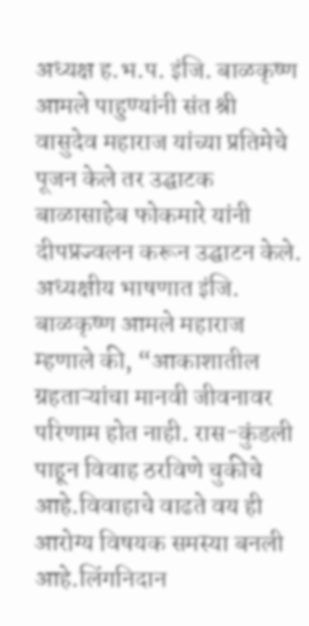अध्यक्ष ह.भ.प. इंजि. बाळकृष्ण आमले पाहुण्यांनी संत श्री वासुदेव महाराज यांच्या प्रतिमेचे पूजन केले तर उद्घाटक बाळासाहेब फोकमारे यांनी दीपप्रज्वलन करून उद्घाटन केले.
अध्यक्षीय भाषणात इंजि. बाळकृष्ण आमले महाराज म्हणाले की, “आकाशातील ग्रहताऱ्यांचा मानवी जीवनावर परिणाम होत नाही. रास-कुंडली पाहून विवाह ठरविणे चुकीचे आहे.विवाहाचे वाढते वय ही आरोग्य विषयक समस्या बनली आहे.लिंगनिदान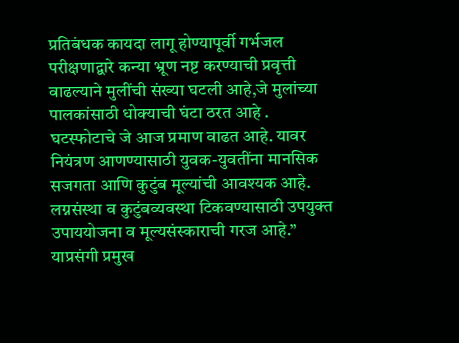प्रतिबंधक कायदा लागू होण्यापूर्वी गर्भजल परीक्षणाद्वारे कन्या भ्रूण नष्ट करण्याची प्रवृत्ती वाढल्याने मुलींची संख्या घटली आहे,जे मुलांच्या पालकांसाठी धोक्याची घंटा ठरत आहे . घटस्फोटाचे जे आज प्रमाण वाढत आहे. यावर नियंत्रण आणण्यासाठी युवक-युवतींना मानसिक सजगता आणि कुटुंब मूल्यांची आवश्यक आहे. लग्नसंस्था व कुटुंबव्यवस्था टिकवण्यासाठी उपयुक्त उपाययोजना व मूल्यसंस्काराची गरज आहे.”
याप्रसंगी प्रमुख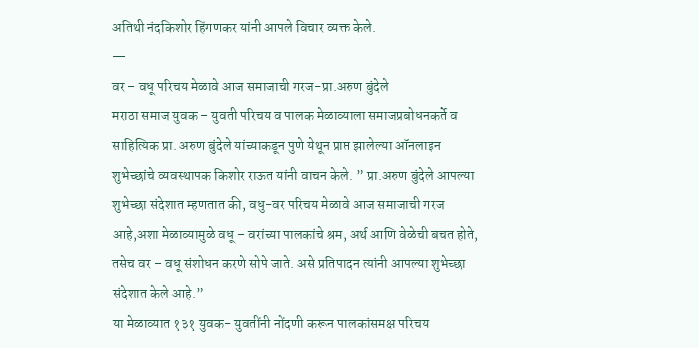अतिथी नंदकिशोर हिंगणकर यांनी आपले विचार व्यक्त केले.
—
वर – वधू परिचय मेळावे आज समाजाची गरज-प्रा.अरुण बुंदेले
मराठा समाज युवक – युवती परिचय व पालक मेळाव्याला समाजप्रबोधनकर्ते व साहित्यिक प्रा. अरुण बुंदेले यांच्याकडून पुणे येथून प्राप्त झालेल्या ऑनलाइन शुभेच्छांचे व्यवस्थापक किशोर राऊत यांनी वाचन केले. ” प्रा.अरुण बुंदेले आपल्या शुभेच्छा संदेशात म्हणतात की, वधु-वर परिचय मेळावे आज समाजाची गरज आहे,अशा मेळाव्यामुळे वधू – वरांच्या पालकांचे श्रम, अर्थ आणि वेळेची बचत होते, तसेच वर – वधू संशोधन करणे सोपे जाते. असे प्रतिपादन त्यांनी आपल्या शुभेच्छा संदेशात केले आहे.”
या मेळाव्यात १३१ युवक- युवतींनी नोंदणी करून पालकांसमक्ष परिचय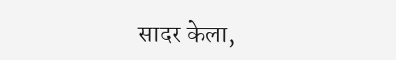सादर केला,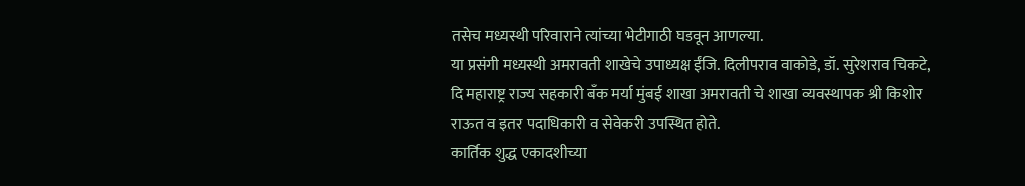तसेच मध्यस्थी परिवाराने त्यांच्या भेटीगाठी घडवून आणल्या.
या प्रसंगी मध्यस्थी अमरावती शाखेचे उपाध्यक्ष ईंजि. दिलीपराव वाकोडे, डॉ. सुरेशराव चिकटे, दि महाराष्ट्र राज्य सहकारी बँक मर्या मुंबई शाखा अमरावती चे शाखा व्यवस्थापक श्री किशोर राऊत व इतर पदाधिकारी व सेवेकरी उपस्थित होते.
कार्तिक शुद्ध एकादशीच्या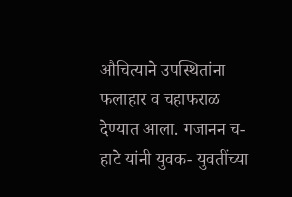औचित्याने उपस्थितांना फलाहार व चहाफराळ देण्यात आला. गजानन च-हाटे यांनी युवक- युवतींच्या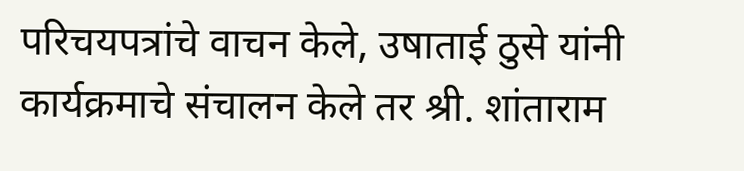परिचयपत्रांचे वाचन केले, उषाताई ठुसे यांनी कार्यक्रमाचे संचालन केले तर श्री. शांताराम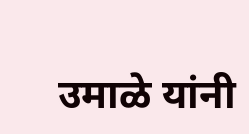उमाळे यांनी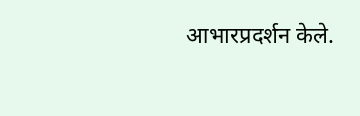आभारप्रदर्शन केले.